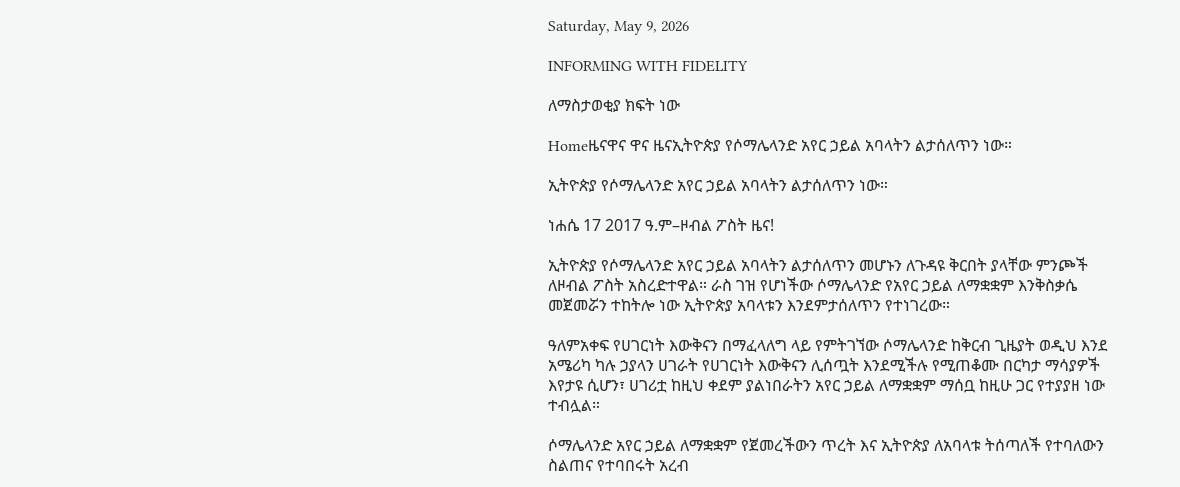Saturday, May 9, 2026

INFORMING WITH FIDELITY

ለማስታወቂያ ክፍት ነው

Homeዜናዋና ዋና ዜናኢትዮጵያ የሶማሌላንድ አየር ኃይል አባላትን ልታሰለጥን ነው።

ኢትዮጵያ የሶማሌላንድ አየር ኃይል አባላትን ልታሰለጥን ነው።

ነሐሴ 17 2017 ዓ.ም–ዞብል ፖስት ዜና!

ኢትዮጵያ የሶማሌላንድ አየር ኃይል አባላትን ልታሰለጥን መሆኑን ለጉዳዩ ቅርበት ያላቸው ምንጮች ለዞብል ፖስት አስረድተዋል። ራስ ገዝ የሆነችው ሶማሌላንድ የአየር ኃይል ለማቋቋም እንቅስቃሴ መጀመሯን ተከትሎ ነው ኢትዮጵያ አባላቱን እንደምታሰለጥን የተነገረው።

ዓለምአቀፍ የሀገርነት እውቅናን በማፈላለግ ላይ የምትገኘው ሶማሌላንድ ከቅርብ ጊዜያት ወዲህ እንደ አሜሪካ ካሉ ኃያላን ሀገራት የሀገርነት እውቅናን ሊሰጧት እንደሚችሉ የሚጠቆሙ በርካታ ማሳያዎች እየታዩ ሲሆን፣ ሀገሪቷ ከዚህ ቀደም ያልነበራትን አየር ኃይል ለማቋቋም ማሰቧ ከዚሁ ጋር የተያያዘ ነው ተብሏል።

ሶማሌላንድ አየር ኃይል ለማቋቋም የጀመረችውን ጥረት እና ኢትዮጵያ ለአባላቱ ትሰጣለች የተባለውን ስልጠና የተባበሩት አረብ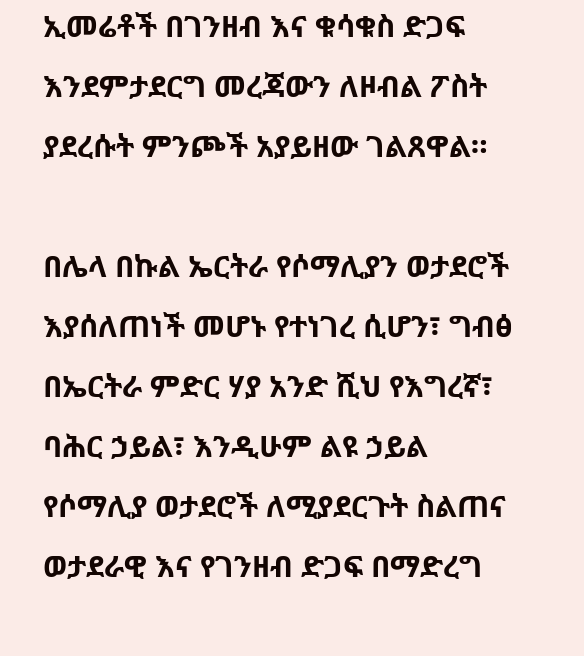ኢመሬቶች በገንዘብ እና ቁሳቁስ ድጋፍ እንደምታደርግ መረጃውን ለዞብል ፖስት ያደረሱት ምንጮች አያይዘው ገልጸዋል።

በሌላ በኩል ኤርትራ የሶማሊያን ወታደሮች እያሰለጠነች መሆኑ የተነገረ ሲሆን፣ ግብፅ በኤርትራ ምድር ሃያ አንድ ሺህ የእግረኛ፣ ባሕር ኃይል፣ እንዲሁም ልዩ ኃይል የሶማሊያ ወታደሮች ለሚያደርጉት ስልጠና ወታደራዊ እና የገንዘብ ድጋፍ በማድረግ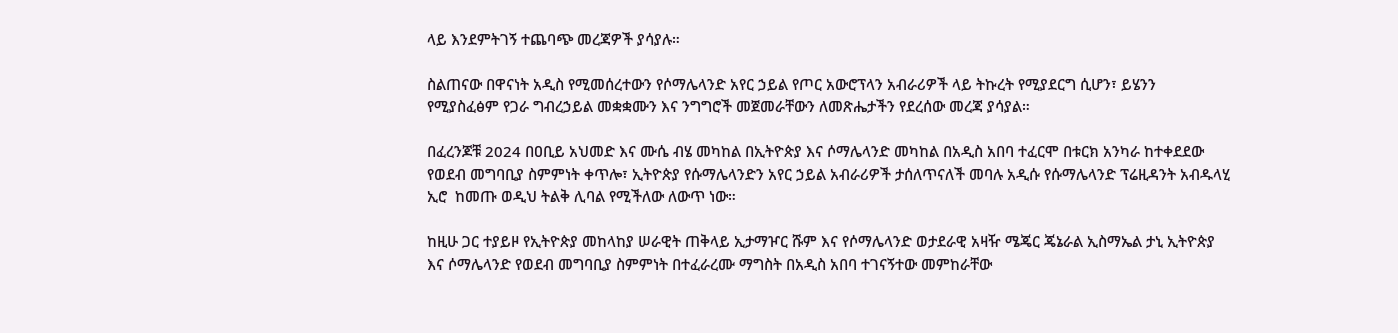ላይ እንደምትገኝ ተጨባጭ መረጃዎች ያሳያሉ።

ስልጠናው በዋናነት አዲስ የሚመሰረተውን የሶማሌላንድ አየር ኃይል የጦር አውሮፕላን አብራሪዎች ላይ ትኩረት የሚያደርግ ሲሆን፣ ይሄንን የሚያስፈፅም የጋራ ግብረኃይል መቋቋሙን እና ንግግሮች መጀመራቸውን ለመጽሔታችን የደረሰው መረጃ ያሳያል።

በፈረንጆቹ 2024 በዐቢይ አህመድ እና ሙሴ ብሄ መካከል በኢትዮጵያ እና ሶማሌላንድ መካከል በአዲስ አበባ ተፈርሞ በቱርክ አንካራ ከተቀደደው የወደብ መግባቢያ ስምምነት ቀጥሎ፣ ኢትዮጵያ የሱማሌላንድን አየር ኃይል አብራሪዎች ታሰለጥናለች መባሉ አዲሱ የሱማሌላንድ ፕሬዚዳንት አብዱላሂ ኢሮ  ከመጡ ወዲህ ትልቅ ሊባል የሚችለው ለውጥ ነው።

ከዚሁ ጋር ተያይዞ የኢትዮጵያ መከላከያ ሠራዊት ጠቅላይ ኢታማዦር ሹም እና የሶማሌላንድ ወታደራዊ አዛዥ ሜጄር ጄኔራል ኢስማኤል ታኒ ኢትዮጵያ እና ሶማሌላንድ የወደብ መግባቢያ ስምምነት በተፈራረሙ ማግስት በአዲስ አበባ ተገናኝተው መምከራቸው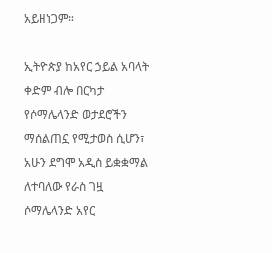አይዘነጋም።

ኢትዮጵያ ከአየር ኃይል አባላት ቀድም ብሎ በርካታ የሶማሌላንድ ወታደሮችን ማሰልጠኗ የሚታወስ ሲሆን፣ አሁን ደግሞ አዲስ ይቋቋማል ለተባለው የራስ ገዟ ሶማሌላንድ አየር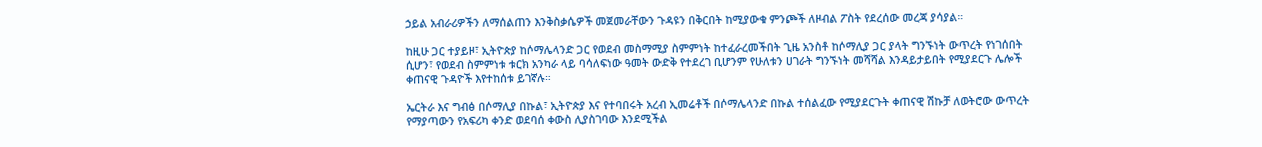ኃይል አብራሪዎችን ለማሰልጠን እንቅስቃሴዎች መጀመራቸውን ጉዳዩን በቅርበት ከሚያውቁ ምንጮች ለዞብል ፖስት የደረሰው መረጃ ያሳያል።

ከዚሁ ጋር ተያይዞ፣ ኢትዮጵያ ከሶማሌላንድ ጋር የወደብ መስማሚያ ስምምነት ከተፈራረመችበት ጊዜ አንስቶ ከሶማሊያ ጋር ያላት ግንኙነት ውጥረት የነገሰበት ሲሆን፣ የወደብ ስምምነቱ ቱርክ አንካራ ላይ ባሳለፍነው ዓመት ውድቅ የተደረገ ቢሆንም የሁለቱን ሀገራት ግንኙነት መሻሻል እንዳይታይበት የሚያደርጉ ሌሎች ቀጠናዊ ጉዳዮች እየተከሰቱ ይገኛሉ።

ኤርትራ እና ግብፅ በሶማሊያ በኩል፣ ኢትዮጵያ እና የተባበሩት አረብ ኢመሬቶች በሶማሌላንድ በኩል ተሰልፈው የሚያደርጉት ቀጠናዊ ሽኩቻ ለወትሮው ውጥረት የማያጣውን የአፍሪካ ቀንድ ወደባሰ ቀውስ ሊያስገባው እንደሚችል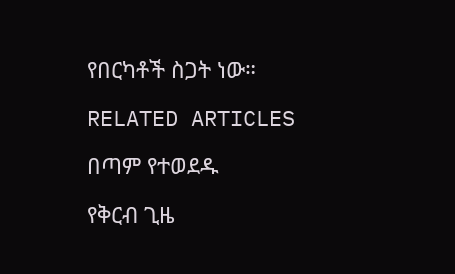የበርካቶች ስጋት ነው።

RELATED ARTICLES

በጣም የተወደዱ

የቅርብ ጊዜ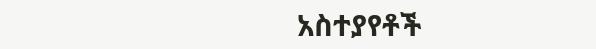አስተያየቶች